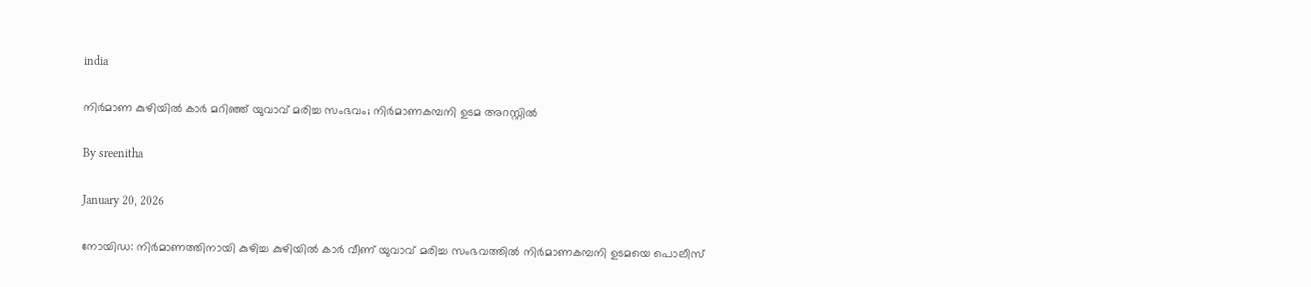india

നിർമാണ കുഴിയിൽ കാർ മറിഞ്ഞ് യുവാവ് മരിച്ച സംഭവം; നിർമാണകമ്പനി ഉടമ അറസ്റ്റിൽ

By sreenitha

January 20, 2026

നോയിഡ: നിർമാണത്തിനായി കുഴിച്ച കുഴിയിൽ കാർ വീണ് യുവാവ് മരിച്ച സംഭവത്തിൽ നിർമാണകമ്പനി ഉടമയെ പൊലീസ്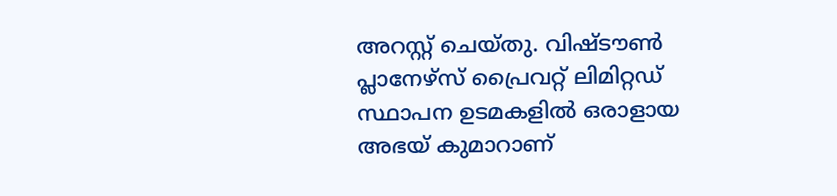അറസ്റ്റ് ചെയ്തു. വിഷ്ടൗൺ പ്ലാനേഴ്‌സ് പ്രൈവറ്റ് ലിമിറ്റഡ് സ്ഥാപന ഉടമകളിൽ ഒരാളായ അഭയ് കുമാറാണ്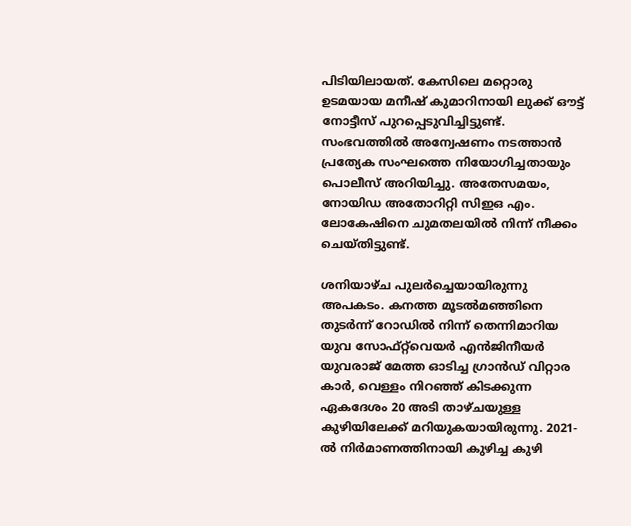പിടിയിലായത്. കേസിലെ മറ്റൊരു ഉടമയായ മനീഷ് കുമാറിനായി ലുക്ക് ഔട്ട് നോട്ടീസ് പുറപ്പെടുവിച്ചിട്ടുണ്ട്. സംഭവത്തിൽ അന്വേഷണം നടത്താൻ പ്രത്യേക സംഘത്തെ നിയോഗിച്ചതായും പൊലീസ് അറിയിച്ചു. അതേസമയം, നോയിഡ അതോറിറ്റി സിഇഒ എം. ലോകേഷിനെ ചുമതലയിൽ നിന്ന് നീക്കം ചെയ്തിട്ടുണ്ട്.

ശനിയാഴ്ച പുലർച്ചെയായിരുന്നു അപകടം. കനത്ത മൂടൽമഞ്ഞിനെ തുടർന്ന് റോഡിൽ നിന്ന് തെന്നിമാറിയ യുവ സോഫ്റ്റ്‌വെയർ എൻജിനീയർ യുവരാജ് മേത്ത ഓടിച്ച ഗ്രാൻഡ് വിറ്റാര കാർ, വെള്ളം നിറഞ്ഞ് കിടക്കുന്ന ഏകദേശം 20 അടി താഴ്ചയുള്ള കുഴിയിലേക്ക് മറിയുകയായിരുന്നു. 2021-ൽ നിർമാണത്തിനായി കുഴിച്ച കുഴി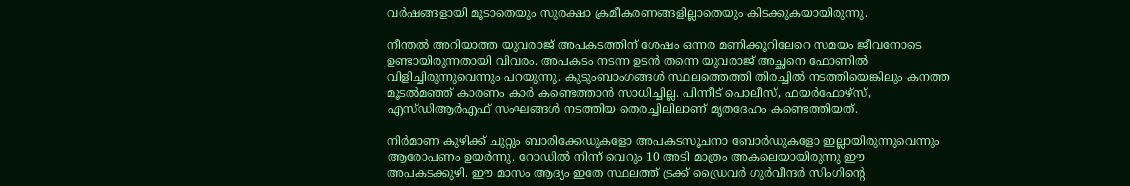വർഷങ്ങളായി മൂടാതെയും സുരക്ഷാ ക്രമീകരണങ്ങളില്ലാതെയും കിടക്കുകയായിരുന്നു.

നീന്തൽ അറിയാത്ത യുവരാജ് അപകടത്തിന് ശേഷം ഒന്നര മണിക്കൂറിലേറെ സമയം ജീവനോടെ ഉണ്ടായിരുന്നതായി വിവരം. അപകടം നടന്ന ഉടൻ തന്നെ യുവരാജ് അച്ഛനെ ഫോണിൽ വിളിച്ചിരുന്നുവെന്നും പറയുന്നു. കുടുംബാംഗങ്ങൾ സ്ഥലത്തെത്തി തിരച്ചിൽ നടത്തിയെങ്കിലും കനത്ത മൂടൽമഞ്ഞ് കാരണം കാർ കണ്ടെത്താൻ സാധിച്ചില്ല. പിന്നീട് പൊലീസ്, ഫയർഫോഴ്‌സ്, എസ്‌ഡിആർഎഫ് സംഘങ്ങൾ നടത്തിയ തെരച്ചിലിലാണ് മൃതദേഹം കണ്ടെത്തിയത്.

നിർമാണ കുഴിക്ക് ചുറ്റും ബാരിക്കേഡുകളോ അപകടസൂചനാ ബോർഡുകളോ ഇല്ലായിരുന്നുവെന്നും ആരോപണം ഉയർന്നു. റോഡിൽ നിന്ന് വെറും 10 അടി മാത്രം അകലെയായിരുന്നു ഈ അപകടക്കുഴി. ഈ മാസം ആദ്യം ഇതേ സ്ഥലത്ത് ട്രക്ക് ഡ്രൈവർ ഗുർവീന്ദർ സിംഗിന്റെ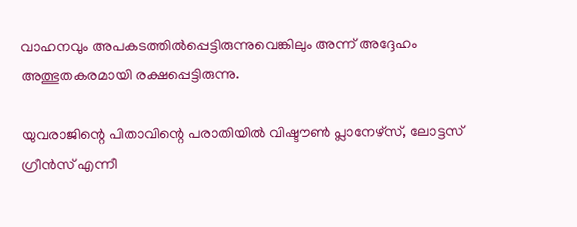വാഹനവും അപകടത്തിൽപ്പെട്ടിരുന്നുവെങ്കിലും അന്ന് അദ്ദേഹം അത്ഭുതകരമായി രക്ഷപ്പെട്ടിരുന്നു.

യുവരാജിന്റെ പിതാവിന്റെ പരാതിയിൽ വിഷ്ടൗൺ പ്ലാനേഴ്‌സ്, ലോട്ടസ് ഗ്രീൻസ് എന്നീ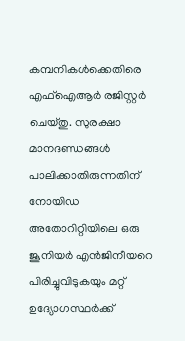കമ്പനികൾക്കെതിരെ എഫ്‌ഐആർ രജിസ്റ്റർ ചെയ്തു. സുരക്ഷാ മാനദണ്ഡങ്ങൾ പാലിക്കാതിരുന്നതിന് നോയിഡ അതോറിറ്റിയിലെ ഒരു ജൂനിയർ എൻജിനീയറെ പിരിച്ചുവിടുകയും മറ്റ് ഉദ്യോഗസ്ഥർക്ക്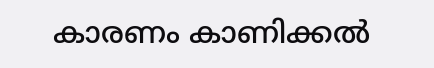കാരണം കാണിക്കൽ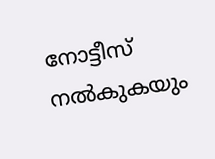നോട്ടീസ് നൽകുകയും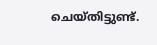ചെയ്തിട്ടുണ്ട്.